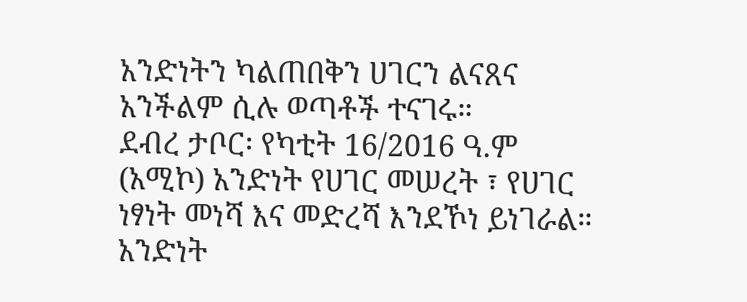አንድነትን ካልጠበቅን ሀገርን ልናጸና አንችልም ሲሉ ወጣቶች ተናገሩ።
ደብረ ታቦር፡ የካቲት 16/2016 ዓ.ም (አሚኮ) አንድነት የሀገር መሠረት ፣ የሀገር ነፃነት መነሻ እና መድረሻ እንደኾነ ይነገራል። አንድነት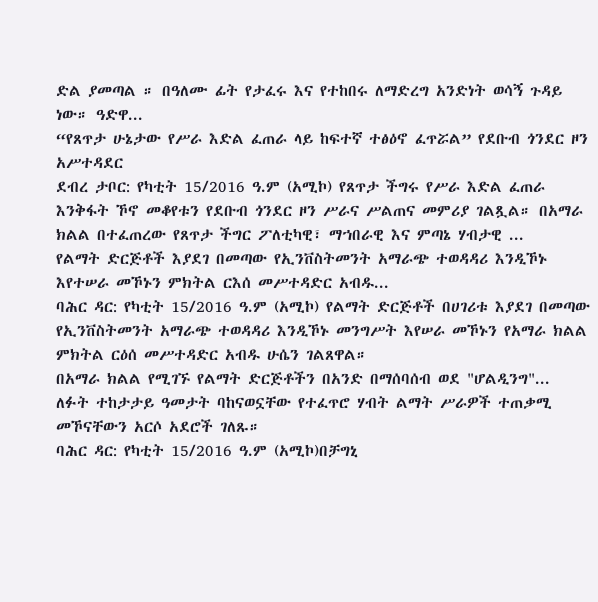ድል ያመጣል ። በዓለሙ ፊት የታፈሩ እና የተከበሩ ለማድረግ አንድነት ወሳኝ ጉዳይ ነው። ዓድዋ...
“የጸጥታ ሁኔታው የሥራ እድል ፈጠራ ላይ ከፍተኛ ተፅዕኖ ፈጥሯል” የደቡብ ጎንደር ዞን አሥተዳደር
ደብረ ታቦር: የካቲት 15/2016 ዓ.ም (አሚኮ) የጸጥታ ችግሩ የሥራ እድል ፈጠራ እንቅፋት ኾኖ መቆየቱን የደቡብ ጎንደር ዞን ሥራና ሥልጠና መምሪያ ገልጿል። በአማራ ክልል በተፈጠረው የጸጥታ ችግር ፖለቲካዊ፣ ማኀበራዊ እና ምጣኔ ሃብታዊ ...
የልማት ድርጅቶች እያደገ በመጣው የኢንቨስትመንት አማራጭ ተወዳዳሪ እንዲኾኑ እየተሠራ መኾኑን ምክትል ርእሰ መሥተዳድር አብዱ...
ባሕር ዳር: የካቲት 15/2016 ዓ.ም (አሚኮ) የልማት ድርጅቶች በሀገሪቱ እያደገ በመጣው የኢንቨስትመንት አማራጭ ተወዳዳሪ እንዲኾኑ መንግሥት እየሠራ መኾኑን የአማራ ክልል ምክትል ርዕሰ መሥተዳድር አብዱ ሁሴን ገልጸዋል።
በአማራ ክልል የሚገኙ የልማት ድርጅቶችን በአንድ በማሰባሰብ ወደ "ሆልዲንግ"...
ለፉት ተከታታይ ዓመታት ባከናወኗቸው የተፈጥሮ ሃብት ልማት ሥራዎች ተጠቃሚ መኾናቸውን አርሶ አደሮች ገለጹ።
ባሕር ዳር: የካቲት 15/2016 ዓ.ም (አሚኮ)በቻግኒ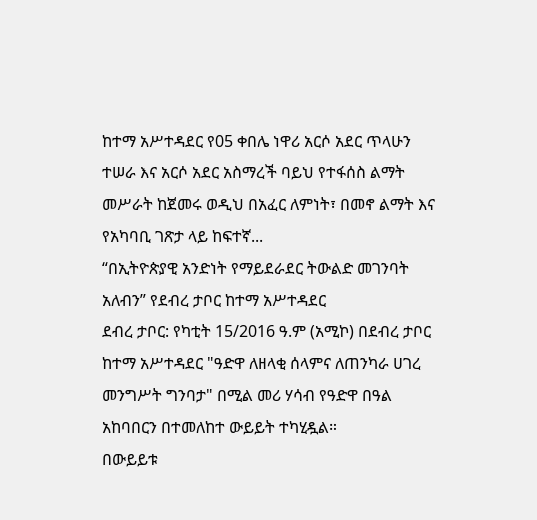ከተማ አሥተዳደር የ05 ቀበሌ ነዋሪ አርሶ አደር ጥላሁን ተሠራ እና አርሶ አደር አስማረች ባይህ የተፋሰስ ልማት መሥራት ከጀመሩ ወዲህ በአፈር ለምነት፣ በመኖ ልማት እና የአካባቢ ገጽታ ላይ ከፍተኛ...
“በኢትዮጵያዊ አንድነት የማይደራደር ትውልድ መገንባት አለብን” የደብረ ታቦር ከተማ አሥተዳደር
ደብረ ታቦር: የካቲት 15/2016 ዓ.ም (አሚኮ) በደብረ ታቦር ከተማ አሥተዳደር "ዓድዋ ለዘላቂ ሰላምና ለጠንካራ ሀገረ መንግሥት ግንባታ" በሚል መሪ ሃሳብ የዓድዋ በዓል አከባበርን በተመለከተ ውይይት ተካሂዷል።
በውይይቱ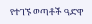የተገኙ ወጣቶች ዓድዋ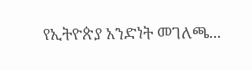የኢትዮጵያ አንድነት መገለጫ...